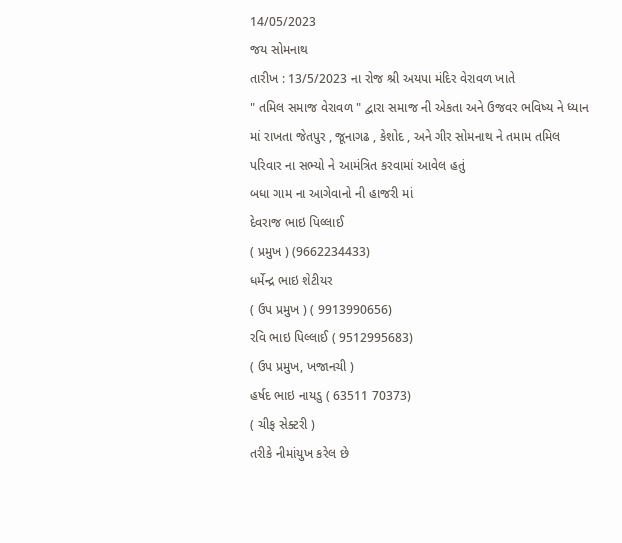14/05/2023
જય સોમનાથ
તારીખ : 13/5/2023 ના રોજ શ્રી અયપા મંદિર વેરાવળ ખાતે
" તમિલ સમાજ વેરાવળ " દ્વારા સમાજ ની એકતા અને ઉજવર ભવિષ્ય ને ધ્યાન માં રાખતા જેતપુર , જૂનાગઢ , કેશોદ , અને ગીર સોમનાથ ને તમામ તમિલ પરિવાર ના સભ્યો ને આમંત્રિત કરવામાં આવેલ હતું
બધા ગામ ના આગેવાનો ની હાજરી માં
દેવરાજ ભાઇ પિલ્લાઈ
( પ્રમુખ ) (9662234433)
ધર્મેન્દ્ર ભાઇ શેટીયર
( ઉપ પ્રમુખ ) ( 9913990656)
રવિ ભાઇ પિલ્લાઈ ( 9512995683)
( ઉપ પ્રમુખ, ખજાનચી )
હર્ષદ ભાઇ નાયડુ ( 63511 70373)
( ચીફ સેક્ટરી )
તરીકે નીમાંયુખ કરેલ છે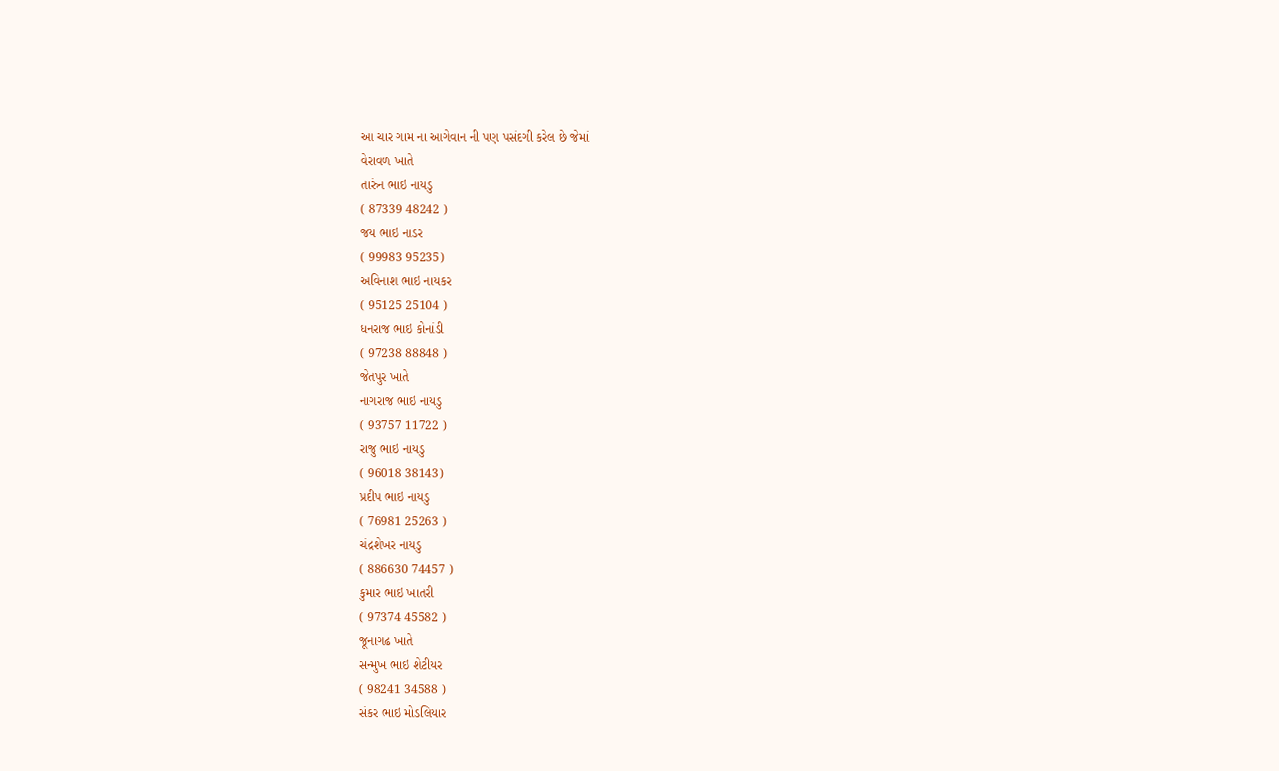આ ચાર ગામ ના આગેવાન ની પણ પસંદગી કરેલ છે જેમાં
વેરાવળ ખાતે
તારુંન ભાઇ નાયડુ
( 87339 48242 )
જય ભાઇ નાડર
( 99983 95235)
અવિનાશ ભાઇ નાયકર
( 95125 25104 )
ધનરાજ ભાઇ કોનાંડી
( 97238 88848 )
જેતપુર ખાતે
નાગરાજ ભાઇ નાયડુ
( 93757 11722 )
રાજુ ભાઇ નાયડુ
( 96018 38143)
પ્રદીપ ભાઇ નાયડુ
( 76981 25263 )
ચંદ્રશેખર નાયડુ
( 886630 74457 )
કુમાર ભાઇ ખાતરી
( 97374 45582 )
જૂનાગઢ ખાતે
સન્મુખ ભાઇ શેટીયર
( 98241 34588 )
સંકર ભાઇ મોડલિયાર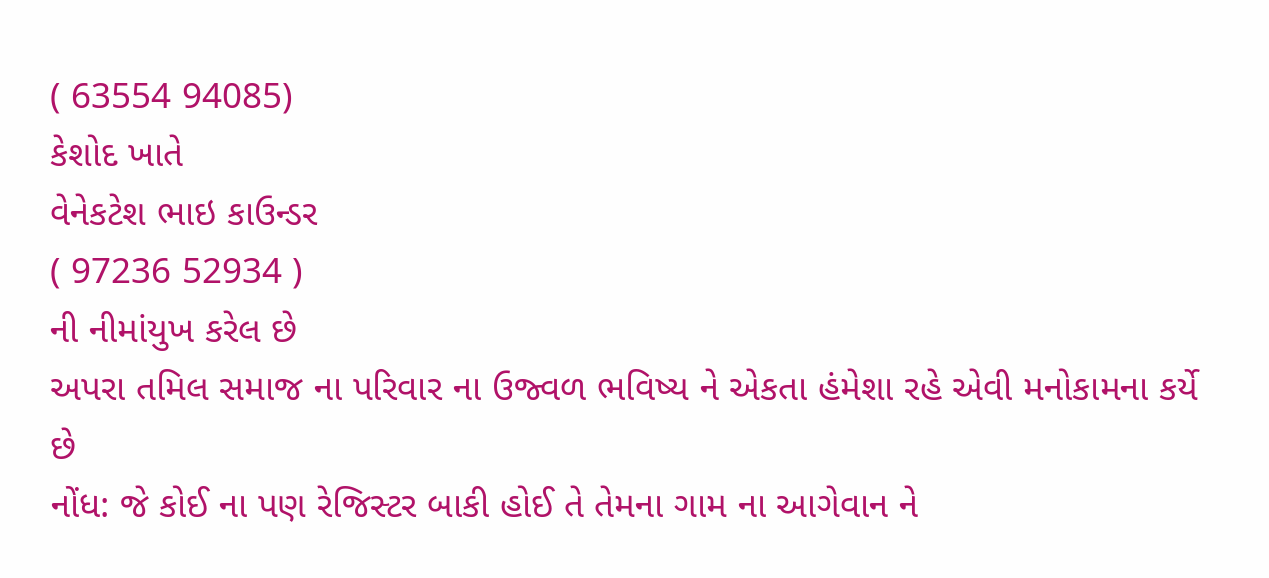( 63554 94085)
કેશોદ ખાતે
વેનેકટેશ ભાઇ કાઉન્ડર
( 97236 52934 )
ની નીમાંયુખ કરેલ છે
અપરા તમિલ સમાજ ના પરિવાર ના ઉજ્વળ ભવિષ્ય ને એકતા હંમેશા રહે એવી મનોકામના કર્યે છે
નોંધ: જે કોઈ ના પણ રેજિસ્ટર બાકી હોઈ તે તેમના ગામ ના આગેવાન ને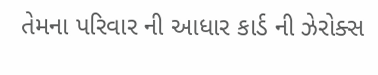તેમના પરિવાર ની આધાર કાર્ડ ની ઝેરોક્સ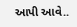આપી આવે..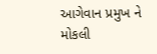આગેવાન પ્રમુખ ને મોકલી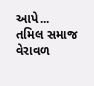આપે...
તમિલ સમાજ વેરાવળ